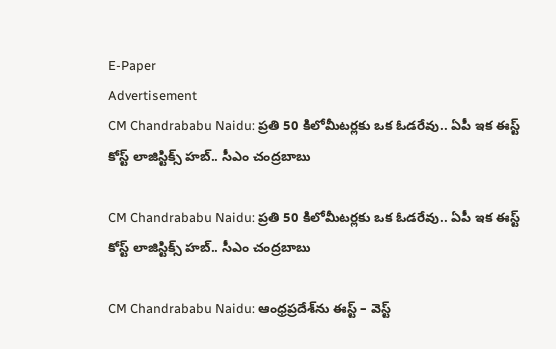E-Paper
Advertisement
CM Chandrababu Naidu: ప్రతి 50 కిలోమీటర్లకు ఒక ఓడరేవు.. ఏపీ ఇక ఈస్ట్ కోస్ట్ లాజిస్టిక్స్ హబ్.. సీఎం చంద్రబాబు

CM Chandrababu Naidu: ప్రతి 50 కిలోమీటర్లకు ఒక ఓడరేవు.. ఏపీ ఇక ఈస్ట్ కోస్ట్ లాజిస్టిక్స్ హబ్.. సీఎం చంద్రబాబు

CM Chandrababu Naidu: ఆంధ్రప్రదేశ్‌ను ఈస్ట్ – వెస్ట్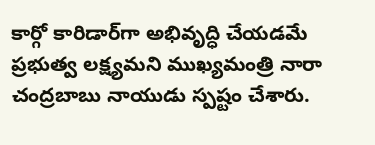కార్గో కారిడార్‌గా అభివృద్ధి చేయడమే ప్రభుత్వ లక్ష్యమని ముఖ్యమంత్రి నారా చంద్రబాబు నాయుడు స్పష్టం చేశారు.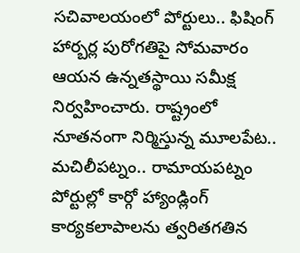సచివాలయంలో పోర్టులు.. ఫిషింగ్ హార్బర్ల పురోగతిపై సోమవారం ఆయన ఉన్నతస్థాయి సమీక్ష నిర్వహించారు. రాష్ట్రంలో నూతనంగా నిర్మిస్తున్న మూలపేట.. మచిలీపట్నం.. రామాయపట్నం పోర్టుల్లో కార్గో హ్యాండ్లింగ్ కార్యకలాపాలను త్వరితగతిన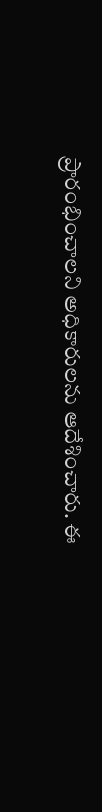ప్రారంభించాలని అధికారులను ఆదేశించారు. ఈ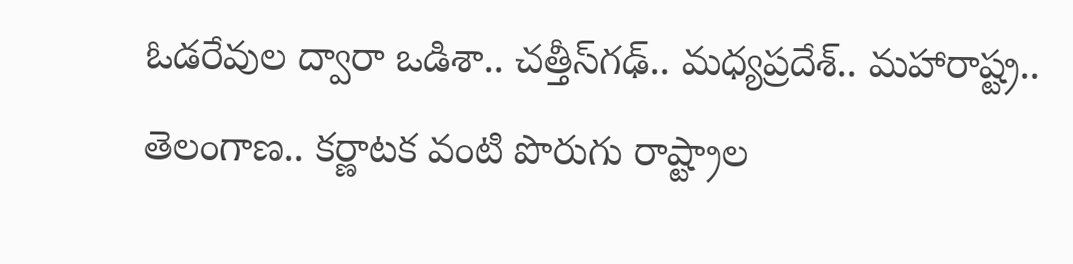ఓడరేవుల ద్వారా ఒడిశా.. చత్తీస్‌గఢ్.. మధ్యప్రదేశ్.. మహారాష్ట్ర.. తెలంగాణ.. కర్ణాటక వంటి పొరుగు రాష్ట్రాల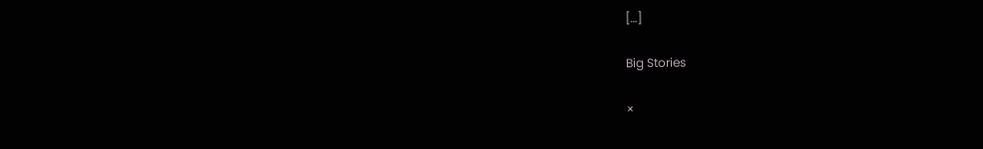[…]

Big Stories

×